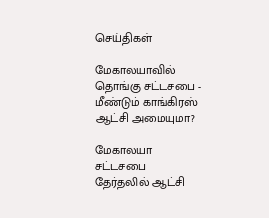செய்திகள்

மேகாலயாவில் தொங்கு சட்டசபை - மீண்டும் காங்கிரஸ் ஆட்சி அமையுமா?

மேகாலயா சட்டசபை தேர்தலில் ஆட்சி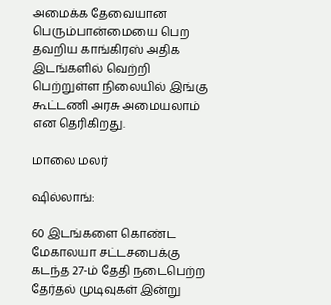அமைக்க தேவையான பெரும்பான்மையை பெற தவறிய காங்கிரஸ் அதிக இடங்களில் வெற்றி பெற்றுள்ள நிலையில் இங்கு கூட்டணி அரசு அமையலாம் என தெரிகிறது.

மாலை மலர்

ஷில்லாங்:

60 இடங்களை கொண்ட மேகாலயா சட்டசபைக்கு கடந்த 27-ம் தேதி நடைபெற்ற தேர்தல் முடிவுகள் இன்று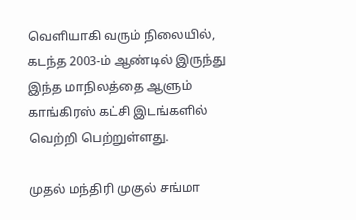வெளியாகி வரும் நிலையில், கடந்த 2003-ம் ஆண்டில் இருந்து இந்த மாநிலத்தை ஆளும் காங்கிரஸ் கட்சி இடங்களில் வெற்றி பெற்றுள்ளது.

முதல் மந்திரி முகுல் சங்மா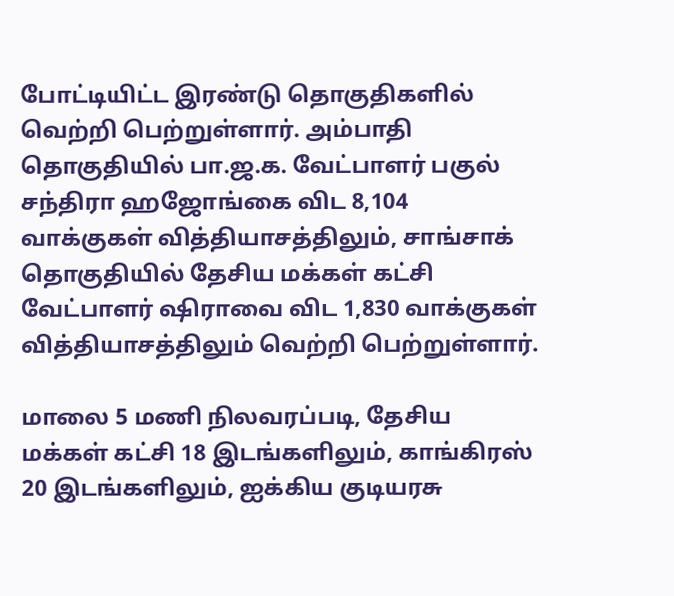போட்டியிட்ட இரண்டு தொகுதிகளில் வெற்றி பெற்றுள்ளார். அம்பாதி தொகுதியில் பா.ஜ.க. வேட்பாளர் பகுல் சந்திரா ஹஜோங்கை விட 8,104 வாக்குகள் வித்தியாசத்திலும், சாங்சாக் தொகுதியில் தேசிய மக்கள் கட்சி வேட்பாளர் ஷிராவை விட 1,830 வாக்குகள் வித்தியாசத்திலும் வெற்றி பெற்றுள்ளார்.

மாலை 5 மணி நிலவரப்படி, தேசிய மக்கள் கட்சி 18 இடங்களிலும், காங்கிரஸ் 20 இடங்களிலும், ஐக்கிய குடியரசு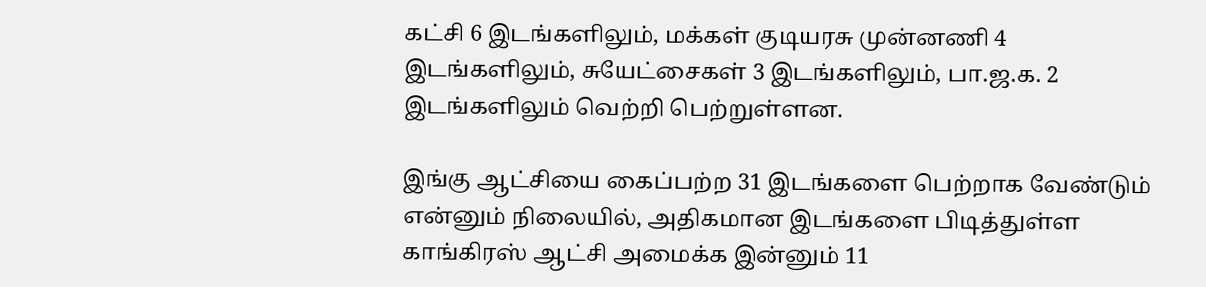கட்சி 6 இடங்களிலும், மக்கள் குடியரசு முன்னணி 4 இடங்களிலும், சுயேட்சைகள் 3 இடங்களிலும், பா.ஜ.க. 2 இடங்களிலும் வெற்றி பெற்றுள்ளன.

இங்கு ஆட்சியை கைப்பற்ற 31 இடங்களை பெற்றாக வேண்டும் என்னும் நிலையில், அதிகமான இடங்களை பிடித்துள்ள காங்கிரஸ் ஆட்சி அமைக்க இன்னும் 11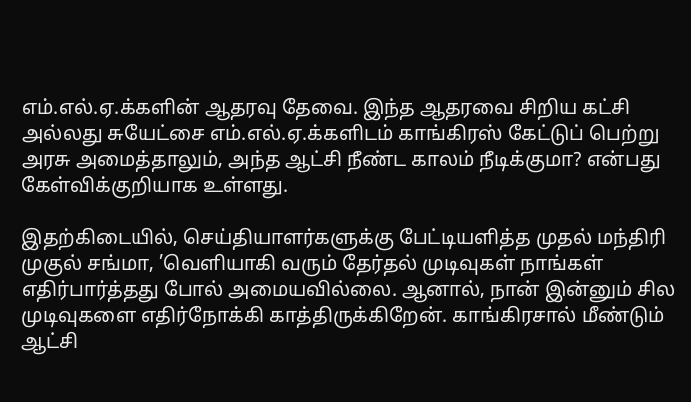எம்.எல்.ஏ.க்களின் ஆதரவு தேவை. இந்த ஆதரவை சிறிய கட்சி அல்லது சுயேட்சை எம்.எல்.ஏ.க்களிடம் காங்கிரஸ் கேட்டுப் பெற்று அரசு அமைத்தாலும், அந்த ஆட்சி நீண்ட காலம் நீடிக்குமா? என்பது கேள்விக்குறியாக உள்ளது.

இதற்கிடையில், செய்தியாளர்களுக்கு பேட்டியளித்த முதல் மந்திரி முகுல் சங்மா, ’வெளியாகி வரும் தேர்தல் முடிவுகள் நாங்கள் எதிர்பார்த்தது போல் அமையவில்லை. ஆனால், நான் இன்னும் சில முடிவுகளை எதிர்நோக்கி காத்திருக்கிறேன். காங்கிரசால் மீண்டும் ஆட்சி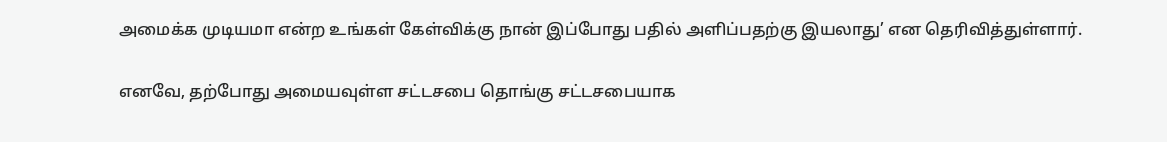அமைக்க முடியமா என்ற உங்கள் கேள்விக்கு நான் இப்போது பதில் அளிப்பதற்கு இயலாது’ என தெரிவித்துள்ளார்.

எனவே, தற்போது அமையவுள்ள சட்டசபை தொங்கு சட்டசபையாக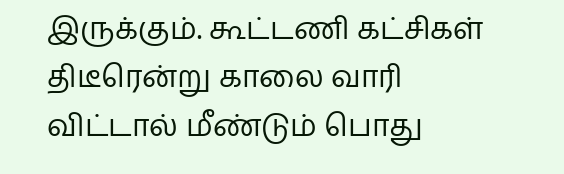இருக்கும். கூட்டணி கட்சிகள் திடீரென்று காலை வாரி விட்டால் மீண்டும் பொது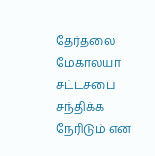தேர்தலை மேகாலயா சட்டசபை சந்திக்க நேரிடும் என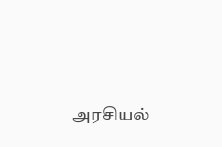அரசியல்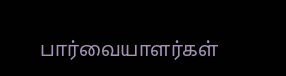பார்வையாளர்கள்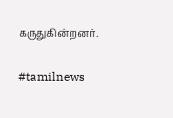கருதுகின்றனர்.

#tamilnews